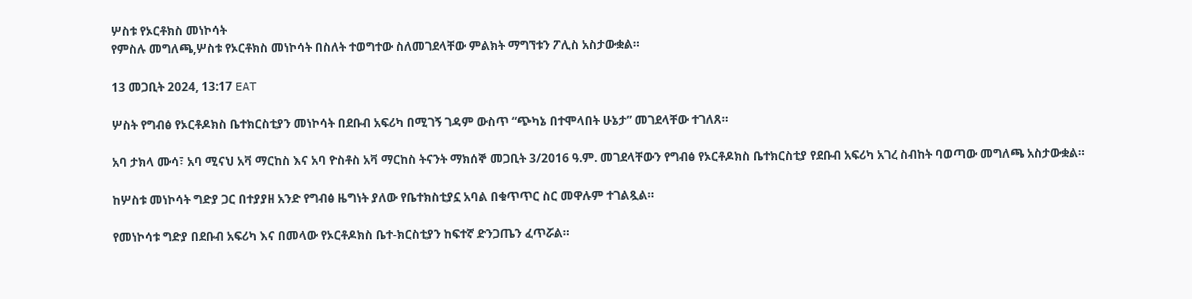ሦስቱ የኦርቶክስ መነኮሳት
የምስሉ መግለጫ,ሦስቱ የኦርቶክስ መነኮሳት በስለት ተወግተው ስለመገደላቸው ምልክት ማግኘቱን ፖሊስ አስታውቋል።

13 መጋቢት 2024, 13:17 EAT

ሦስት የግብፅ የኦርቶዶክስ ቤተክርስቲያን መነኮሳት በደቡብ አፍሪካ በሚገኝ ገዳም ውስጥ “ጭካኔ በተሞላበት ሁኔታ” መገደላቸው ተገለጸ።

አባ ታክላ ሙሳ፣ አባ ሚናህ አቫ ማርከስ እና አባ ዮስቶስ አቫ ማርከስ ትናንት ማክሰኞ መጋቢት 3/2016 ዓ.ም. መገደላቸውን የግብፅ የኦርቶዶክስ ቤተክርስቲያ የደቡብ አፍሪካ አገረ ስብከት ባወጣው መግለጫ አስታውቋል።

ከሦስቱ መነኮሳት ግድያ ጋር በተያያዘ አንድ የግብፅ ዜግነት ያለው የቤተክስቲያኗ አባል በቁጥጥር ስር መዋሉም ተገልጿል።

የመነኮሳቱ ግድያ በደቡብ አፍሪካ እና በመላው የኦርቶዶክስ ቤተ-ክርስቲያን ከፍተኛ ድንጋጤን ፈጥሯል።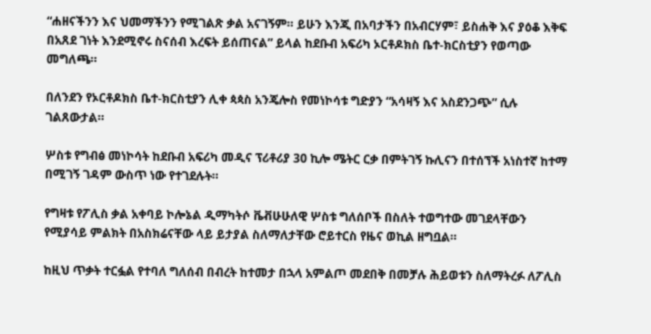“ሐዘናችንን እና ህመማችንን የሚገልጽ ቃል አናገኝም። ይሁን እንጂ በአባታችን በአብርሃም፣ ይስሐቅ እና ያዕቆ እቅፍ በአጸደ ገነት እንደሚኖሩ ስናሰብ እረፍት ይሰጠናል” ይላል ከደቡብ አፍሪካ ኦርቶዶክስ ቤተ-ክርስቲያን የወጣው መግለጫ።

በለንደን የኦርቶዶክስ ቤተ-ክርስቲያን ሊቀ ጳጳስ አንጄሎስ የመነኮሳቱ ግድያን “አሳዛኝ እና አስደንጋጭ” ሲሉ ገልጸውታል።

ሦስቱ የግብፅ መነኮሳት ከደቡብ አፍሪካ መዲና ፕሪቶሪያ 30 ኪሎ ሜትር ርቃ በምትገኝ ኩሊናን በተሰኘች አነስተኛ ከተማ በሚገኝ ገዳም ውስጥ ነው የተገደሉት።

የግዛቱ የፖሊስ ቃል አቀባይ ኮሎኔል ዲማካትሶ ቬቭሁሁለዊ ሦስቱ ግለሰቦች በስለት ተወግተው መገደላቸውን የሚያሳይ ምልክት በአስክሬናቸው ላይ ይታያል ስለማለታቸው ሮይተርስ የዜና ወኪል ዘግቧል።

ከዚህ ጥቃት ተርፏል የተባለ ግለሰብ በብረት ከተመታ በኋላ አምልጦ መደበቅ በመቻሉ ሕይወቱን ስለማትረፉ ለፖሊስ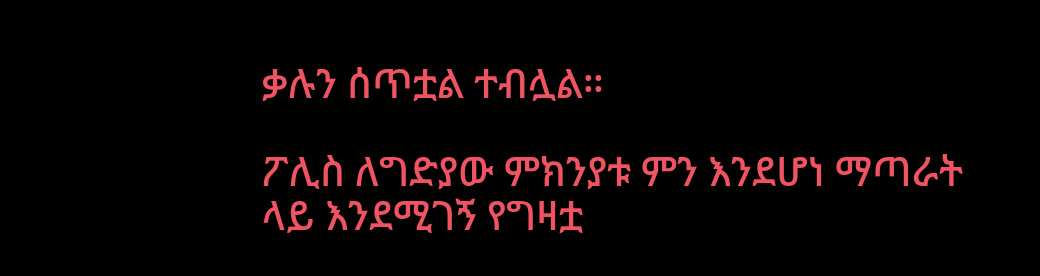ቃሉን ሰጥቷል ተብሏል።

ፖሊስ ለግድያው ምክንያቱ ምን እንደሆነ ማጣራት ላይ እንደሚገኝ የግዛቷ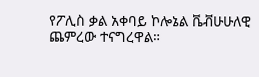የፖሊስ ቃል አቀባይ ኮሎኔል ቬቭሁሁለዊ ጨምረው ተናግረዋል።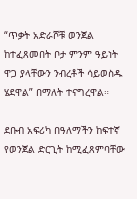“ጥቃት አድራሾቹ ወንጀል ከተፈጸመበት ቦታ ምንም ዓይነት ዋጋ ያላቸውን ንብረቶች ሳይወስዱ ሄደዋል” በማለት ተናግረዋል።

ደቡብ አፍሪካ በዓለማችን ከፍተኛ የወንጀል ድርጊት ከሚፈጸምባቸው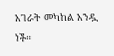አገራት መካከል አንዷ ነች።